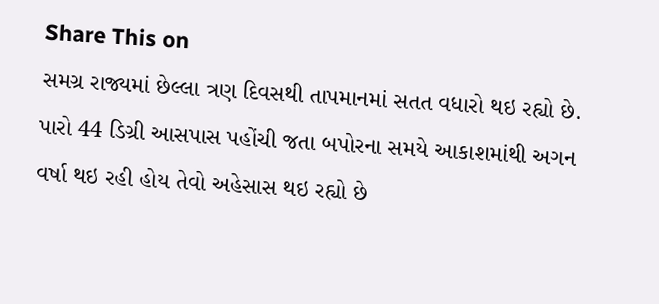Share This on
સમગ્ર રાજ્યમાં છેલ્લા ત્રણ દિવસથી તાપમાનમાં સતત વધારો થઇ રહ્યો છે. પારો 44 ડિગ્રી આસપાસ પહોંચી જતા બપોરના સમયે આકાશમાંથી અગન વર્ષા થઇ રહી હોય તેવો અહેસાસ થઇ રહ્યો છે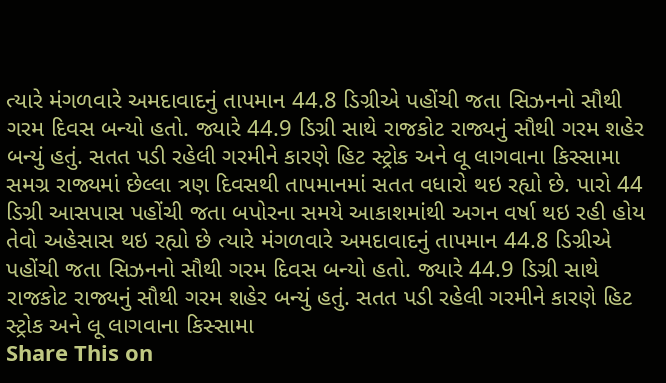ત્યારે મંગળવારે અમદાવાદનું તાપમાન 44.8 ડિગ્રીએ પહોંચી જતા સિઝનનો સૌથી ગરમ દિવસ બન્યો હતો. જ્યારે 44.9 ડિગ્રી સાથે રાજકોટ રાજ્યનું સૌથી ગરમ શહેર બન્યું હતું. સતત પડી રહેલી ગરમીને કારણે હિટ સ્ટ્રોક અને લૂ લાગવાના કિસ્સામા
સમગ્ર રાજ્યમાં છેલ્લા ત્રણ દિવસથી તાપમાનમાં સતત વધારો થઇ રહ્યો છે. પારો 44 ડિગ્રી આસપાસ પહોંચી જતા બપોરના સમયે આકાશમાંથી અગન વર્ષા થઇ રહી હોય તેવો અહેસાસ થઇ રહ્યો છે ત્યારે મંગળવારે અમદાવાદનું તાપમાન 44.8 ડિગ્રીએ પહોંચી જતા સિઝનનો સૌથી ગરમ દિવસ બન્યો હતો. જ્યારે 44.9 ડિગ્રી સાથે રાજકોટ રાજ્યનું સૌથી ગરમ શહેર બન્યું હતું. સતત પડી રહેલી ગરમીને કારણે હિટ સ્ટ્રોક અને લૂ લાગવાના કિસ્સામા
Share This on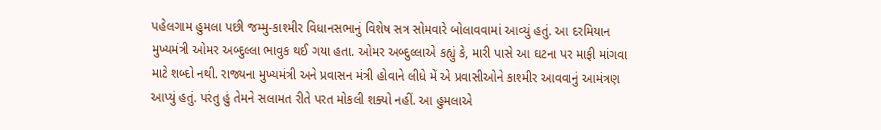પહેલગામ હુમલા પછી જમ્મુ-કાશ્મીર વિધાનસભાનું વિશેષ સત્ર સોમવારે બોલાવવામાં આવ્યું હતું. આ દરમિયાન મુખ્યમંત્રી ઓમર અબ્દુલ્લા ભાવુક થઈ ગયા હતા. ઓમર અબ્દુલ્લાએ કહ્યું કે, મારી પાસે આ ઘટના પર માફી માંગવા માટે શબ્દો નથી. રાજ્યના મુખ્યમંત્રી અને પ્રવાસન મંત્રી હોવાને લીધે મેં એ પ્રવાસીઓને કાશ્મીર આવવાનું આમંત્રણ આપ્યું હતું. પરંતુ હું તેમને સલામત રીતે પરત મોકલી શક્યો નહીં. આ હુમલાએ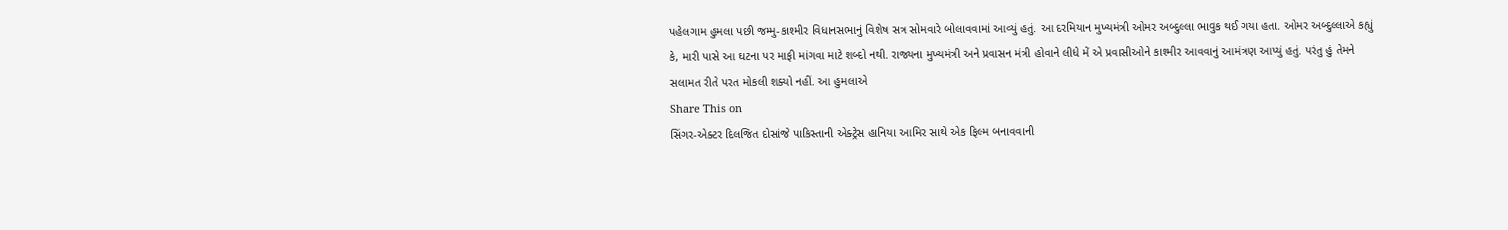પહેલગામ હુમલા પછી જમ્મુ-કાશ્મીર વિધાનસભાનું વિશેષ સત્ર સોમવારે બોલાવવામાં આવ્યું હતું. આ દરમિયાન મુખ્યમંત્રી ઓમર અબ્દુલ્લા ભાવુક થઈ ગયા હતા. ઓમર અબ્દુલ્લાએ કહ્યું કે, મારી પાસે આ ઘટના પર માફી માંગવા માટે શબ્દો નથી. રાજ્યના મુખ્યમંત્રી અને પ્રવાસન મંત્રી હોવાને લીધે મેં એ પ્રવાસીઓને કાશ્મીર આવવાનું આમંત્રણ આપ્યું હતું. પરંતુ હું તેમને સલામત રીતે પરત મોકલી શક્યો નહીં. આ હુમલાએ
Share This on
સિંગર-એક્ટર દિલજિત દોસાંજે પાકિસ્તાની એક્ટ્રેસ હાનિયા આમિર સાથે એક ફિલ્મ બનાવવાની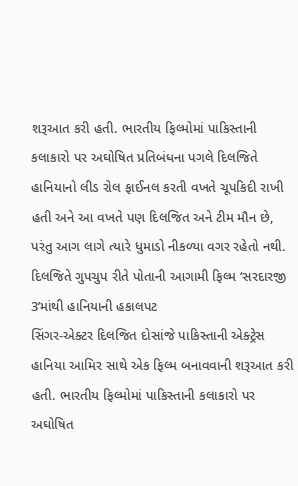શરૂઆત કરી હતી. ભારતીય ફિલ્મોમાં પાકિસ્તાની કલાકારો પર અઘોષિત પ્રતિબંધના પગલે દિલજિતે હાનિયાનો લીડ રોલ ફાઈનલ કરતી વખતે ચૂપકિદી રાખી હતી અને આ વખતે પણ દિલજિત અને ટીમ મૌન છે, પરંતુ આગ લાગે ત્યારે ધુમાડો નીકળ્યા વગર રહેતો નથી. દિલજિતે ગુપચુપ રીતે પોતાની આગામી ફિલ્મ ‘સરદારજી 3’માંથી હાનિયાની હકાલપટ
સિંગર-એક્ટર દિલજિત દોસાંજે પાકિસ્તાની એક્ટ્રેસ હાનિયા આમિર સાથે એક ફિલ્મ બનાવવાની શરૂઆત કરી હતી. ભારતીય ફિલ્મોમાં પાકિસ્તાની કલાકારો પર અઘોષિત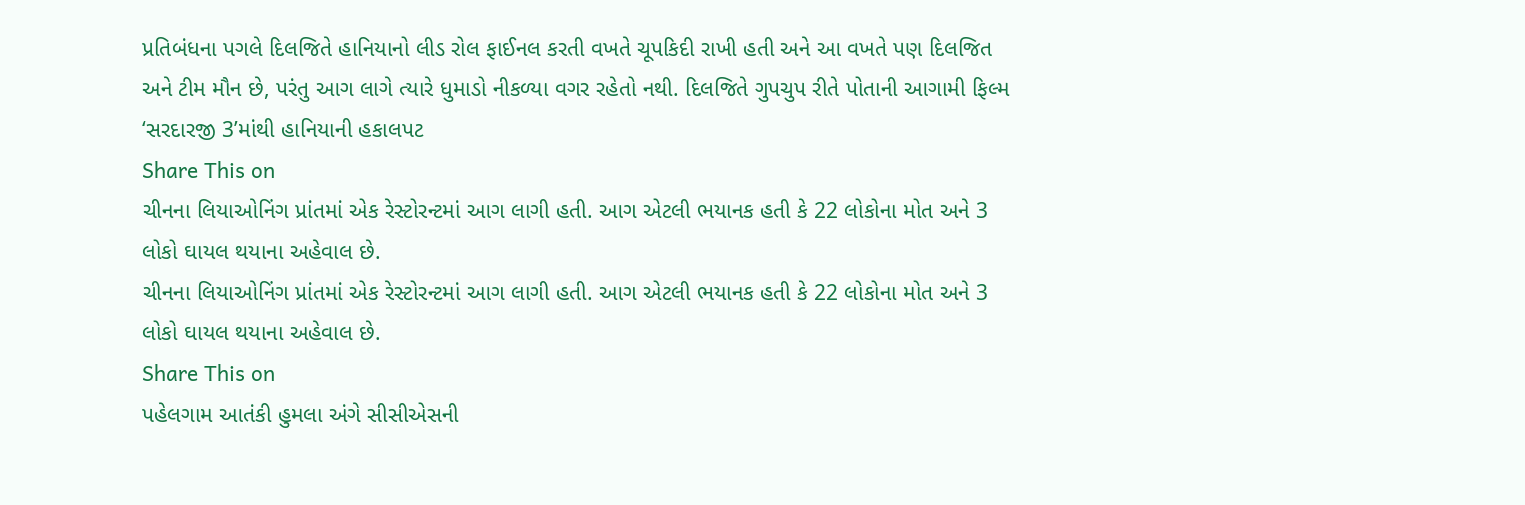પ્રતિબંધના પગલે દિલજિતે હાનિયાનો લીડ રોલ ફાઈનલ કરતી વખતે ચૂપકિદી રાખી હતી અને આ વખતે પણ દિલજિત અને ટીમ મૌન છે, પરંતુ આગ લાગે ત્યારે ધુમાડો નીકળ્યા વગર રહેતો નથી. દિલજિતે ગુપચુપ રીતે પોતાની આગામી ફિલ્મ ‘સરદારજી 3’માંથી હાનિયાની હકાલપટ
Share This on
ચીનના લિયાઓનિંગ પ્રાંતમાં એક રેસ્ટોરન્ટમાં આગ લાગી હતી. આગ એટલી ભયાનક હતી કે 22 લોકોના મોત અને 3 લોકો ઘાયલ થયાના અહેવાલ છે.
ચીનના લિયાઓનિંગ પ્રાંતમાં એક રેસ્ટોરન્ટમાં આગ લાગી હતી. આગ એટલી ભયાનક હતી કે 22 લોકોના મોત અને 3 લોકો ઘાયલ થયાના અહેવાલ છે.
Share This on
પહેલગામ આતંકી હુમલા અંગે સીસીએસની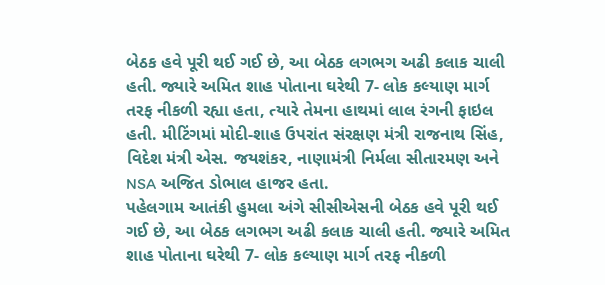બેઠક હવે પૂરી થઈ ગઈ છે, આ બેઠક લગભગ અઢી કલાક ચાલી હતી. જ્યારે અમિત શાહ પોતાના ઘરેથી 7- લોક કલ્યાણ માર્ગ તરફ નીકળી રહ્યા હતા, ત્યારે તેમના હાથમાં લાલ રંગની ફાઇલ હતી. મીટિંગમાં મોદી-શાહ ઉપરાંત સંરક્ષણ મંત્રી રાજનાથ સિંહ, વિદેશ મંત્રી એસ. જયશંકર, નાણામંત્રી નિર્મલા સીતારમણ અને NSA અજિત ડોભાલ હાજર હતા.
પહેલગામ આતંકી હુમલા અંગે સીસીએસની બેઠક હવે પૂરી થઈ ગઈ છે, આ બેઠક લગભગ અઢી કલાક ચાલી હતી. જ્યારે અમિત શાહ પોતાના ઘરેથી 7- લોક કલ્યાણ માર્ગ તરફ નીકળી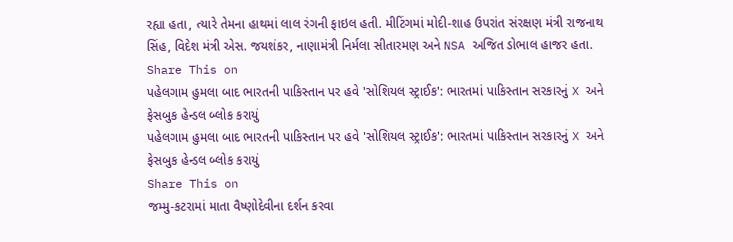રહ્યા હતા, ત્યારે તેમના હાથમાં લાલ રંગની ફાઇલ હતી. મીટિંગમાં મોદી-શાહ ઉપરાંત સંરક્ષણ મંત્રી રાજનાથ સિંહ, વિદેશ મંત્રી એસ. જયશંકર, નાણામંત્રી નિર્મલા સીતારમણ અને NSA અજિત ડોભાલ હાજર હતા.
Share This on
પહેલગામ હુમલા બાદ ભારતની પાકિસ્તાન પર હવે 'સોશિયલ સ્ટ્રાઈક': ભારતમાં પાકિસ્તાન સરકારનું X અને ફેસબુક હેન્ડલ બ્લોક કરાયું
પહેલગામ હુમલા બાદ ભારતની પાકિસ્તાન પર હવે 'સોશિયલ સ્ટ્રાઈક': ભારતમાં પાકિસ્તાન સરકારનું X અને ફેસબુક હેન્ડલ બ્લોક કરાયું
Share This on
જમ્મુ-કટરામાં માતા વૈષ્ણોદેવીના દર્શન કરવા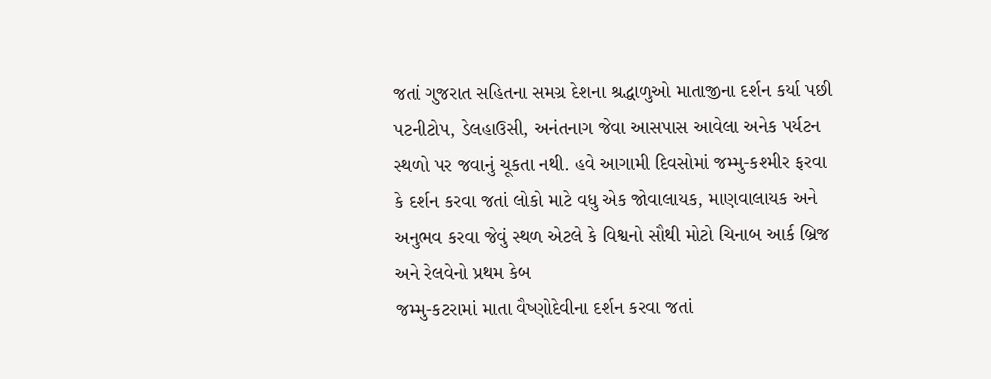જતાં ગુજરાત સહિતના સમગ્ર દેશના શ્રદ્ધાળુઓ માતાજીના દર્શન કર્યા પછી પટનીટોપ, ડેલહાઉસી, અનંતનાગ જેવા આસપાસ આવેલા અનેક પર્યટન સ્થળો પર જવાનું ચૂકતા નથી. હવે આગામી દિવસોમાં જમ્મુ-કશ્મીર ફરવા કે દર્શન કરવા જતાં લોકો માટે વધુ એક જોવાલાયક, માણવાલાયક અને અનુભવ કરવા જેવું સ્થળ એટલે કે વિશ્વનો સૌથી મોટો ચિનાબ આર્ક બ્રિજ અને રેલવેનો પ્રથમ કેબ
જમ્મુ-કટરામાં માતા વૈષ્ણોદેવીના દર્શન કરવા જતાં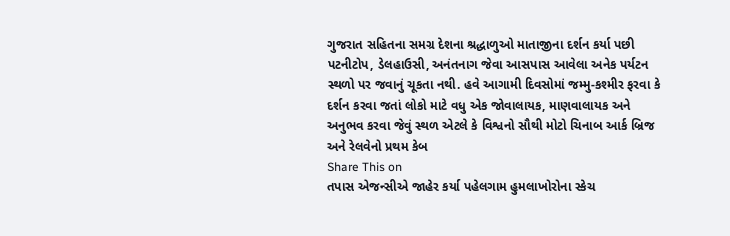ગુજરાત સહિતના સમગ્ર દેશના શ્રદ્ધાળુઓ માતાજીના દર્શન કર્યા પછી પટનીટોપ, ડેલહાઉસી, અનંતનાગ જેવા આસપાસ આવેલા અનેક પર્યટન સ્થળો પર જવાનું ચૂકતા નથી. હવે આગામી દિવસોમાં જમ્મુ-કશ્મીર ફરવા કે દર્શન કરવા જતાં લોકો માટે વધુ એક જોવાલાયક, માણવાલાયક અને અનુભવ કરવા જેવું સ્થળ એટલે કે વિશ્વનો સૌથી મોટો ચિનાબ આર્ક બ્રિજ અને રેલવેનો પ્રથમ કેબ
Share This on
તપાસ એજન્સીએ જાહેર કર્યા પહેલગામ હુમલાખોરોના સ્કેચ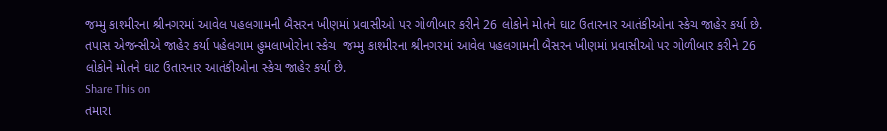જમ્મુ કાશ્મીરના શ્રીનગરમાં આવેલ પહલગામની બૈસરન ખીણમાં પ્રવાસીઓ પર ગોળીબાર કરીને 26 લોકોને મોતને ઘાટ ઉતારનાર આતંકીઓના સ્કેચ જાહેર કર્યા છે.
તપાસ એજન્સીએ જાહેર કર્યા પહેલગામ હુમલાખોરોના સ્કેચ  જમ્મુ કાશ્મીરના શ્રીનગરમાં આવેલ પહલગામની બૈસરન ખીણમાં પ્રવાસીઓ પર ગોળીબાર કરીને 26 લોકોને મોતને ઘાટ ઉતારનાર આતંકીઓના સ્કેચ જાહેર કર્યા છે.
Share This on
તમારા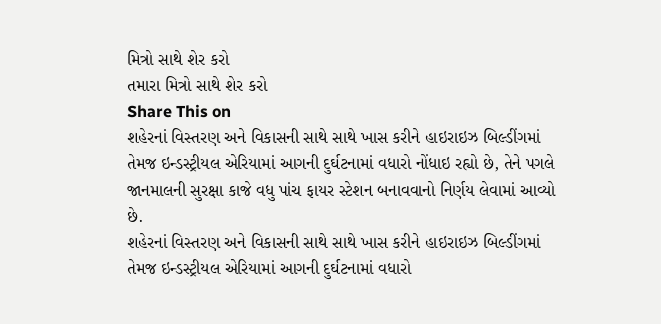મિત્રો સાથે શેર કરો
તમારા મિત્રો સાથે શેર કરો
Share This on
શહેરનાં વિસ્તરણ અને વિકાસની સાથે સાથે ખાસ કરીને હાઇરાઇઝ બિલ્ડીંગમાં તેમજ ઇન્ડસ્ટ્રીયલ એરિયામાં આગની દુર્ઘટનામાં વધારો નોંધાઇ રહ્યો છે, તેને પગલે જાનમાલની સુરક્ષા કાજે વધુ પાંચ ફાયર સ્ટેશન બનાવવાનો નિર્ણય લેવામાં આવ્યો છે.
શહેરનાં વિસ્તરણ અને વિકાસની સાથે સાથે ખાસ કરીને હાઇરાઇઝ બિલ્ડીંગમાં તેમજ ઇન્ડસ્ટ્રીયલ એરિયામાં આગની દુર્ઘટનામાં વધારો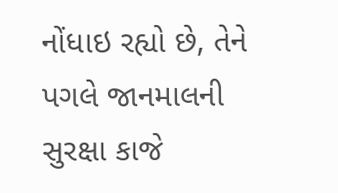નોંધાઇ રહ્યો છે, તેને પગલે જાનમાલની સુરક્ષા કાજે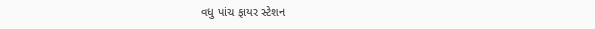વધુ પાંચ ફાયર સ્ટેશન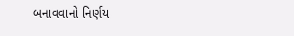બનાવવાનો નિર્ણય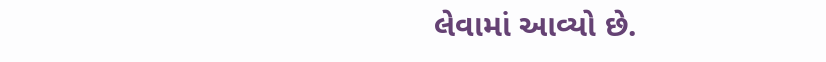લેવામાં આવ્યો છે.